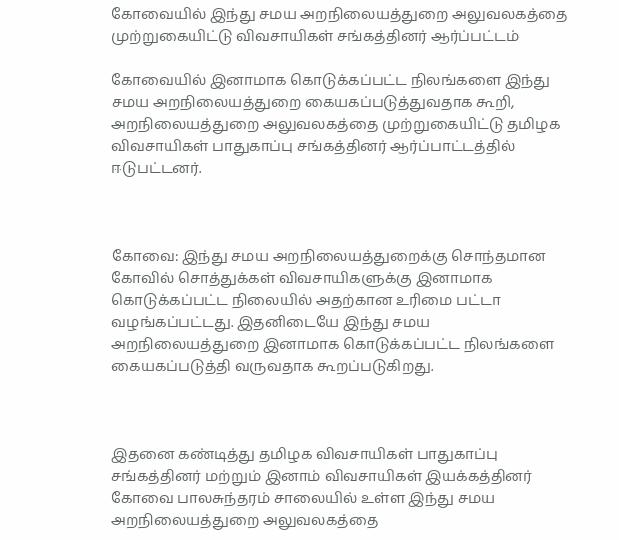கோவையில் இந்து சமய அறநிலையத்துறை அலுவலகத்தை முற்றுகையிட்டு விவசாயிகள் சங்கத்தினர் ஆர்ப்பட்டம்

கோவையில் இனாமாக கொடுக்கப்பட்ட நிலங்களை இந்து சமய அறநிலையத்துறை கையகப்படுத்துவதாக கூறி, அறநிலையத்துறை அலுவலகத்தை முற்றுகையிட்டு தமிழக விவசாயிகள் பாதுகாப்பு சங்கத்தினர் ஆர்ப்பாட்டத்தில் ஈடுபட்டனர்.



கோவை: இந்து சமய அறநிலையத்துறைக்கு சொந்தமான கோவில் சொத்துக்கள் விவசாயிகளுக்கு இனாமாக கொடுக்கப்பட்ட நிலையில் அதற்கான உரிமை பட்டா வழங்கப்பட்டது. இதனிடையே இந்து சமய அறநிலையத்துறை இனாமாக கொடுக்கப்பட்ட நிலங்களை கையகப்படுத்தி வருவதாக கூறப்படுகிறது.



இதனை கண்டித்து தமிழக விவசாயிகள் பாதுகாப்பு சங்கத்தினர் மற்றும் இனாம் விவசாயிகள் இயக்கத்தினர் கோவை பாலசுந்தரம் சாலையில் உள்ள இந்து சமய அறநிலையத்துறை அலுவலகத்தை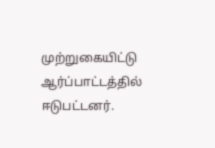முற்றுகையிட்டு ஆர்ப்பாட்டத்தில் ஈடுபட்டனர்.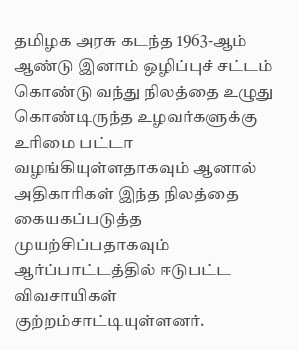தமிழக அரசு கடந்த 1963-ஆம் ஆண்டு இனாம் ஒழிப்புச் சட்டம் கொண்டு வந்து நிலத்தை உழுது கொண்டிருந்த உழவர்களுக்கு உரிமை பட்டா வழங்கியுள்ளதாகவும் ஆனால் அதிகாரிகள் இந்த நிலத்தை கையகப்படுத்த முயற்சிப்பதாகவும் ஆர்ப்பாட்டத்தில் ஈடுபட்ட விவசாயிகள் குற்றம்சாட்டியுள்ளனர்.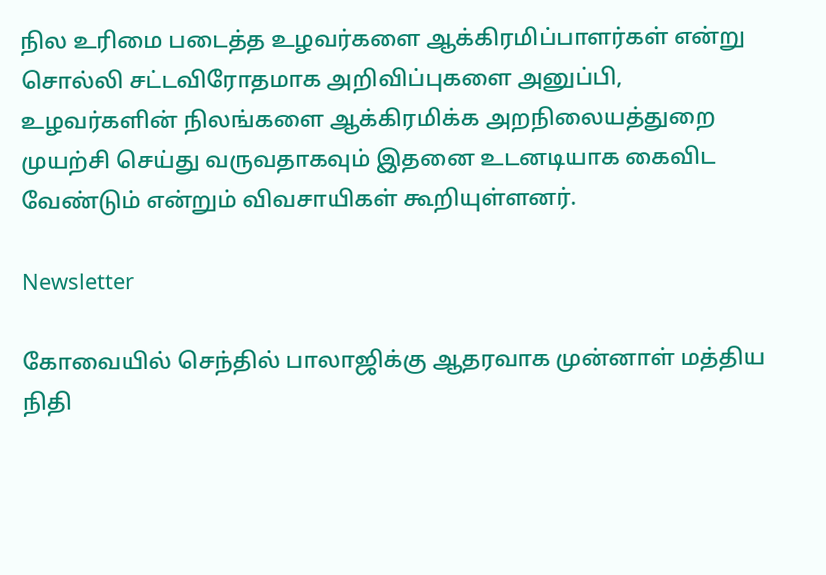நில உரிமை படைத்த உழவர்களை ஆக்கிரமிப்பாளர்கள் என்று சொல்லி சட்டவிரோதமாக அறிவிப்புகளை அனுப்பி, உழவர்களின் நிலங்களை ஆக்கிரமிக்க அறநிலையத்துறை முயற்சி செய்து வருவதாகவும் இதனை உடனடியாக கைவிட வேண்டும் என்றும் விவசாயிகள் கூறியுள்ளனர்.

Newsletter

கோவையில் செந்தில் பாலாஜிக்கு ஆதரவாக முன்னாள் மத்திய நிதி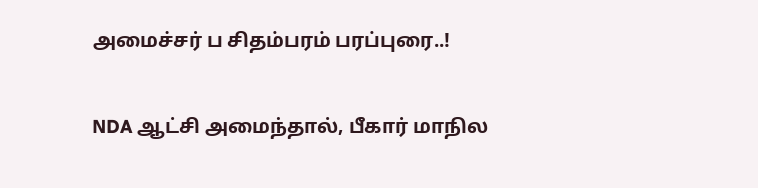அமைச்சர் ப சிதம்பரம் பரப்புரை..!

NDA ஆட்சி அமைந்தால், பீகார் மாநில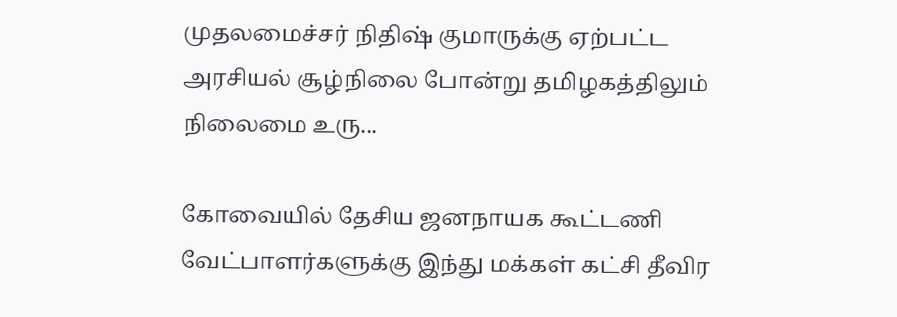முதலமைச்சர் நிதிஷ் குமாருக்கு ஏற்பட்ட அரசியல் சூழ்நிலை போன்று தமிழகத்திலும் நிலைமை உரு...

கோவையில் தேசிய ஜனநாயக கூட்டணி வேட்பாளர்களுக்கு இந்து மக்கள் கட்சி தீவிர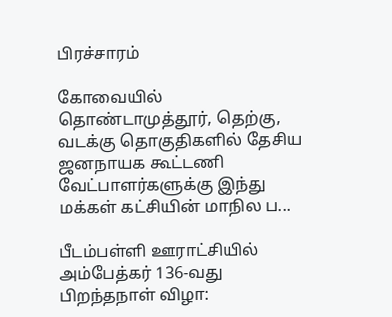பிரச்சாரம்

கோவையில் தொண்டாமுத்தூர், தெற்கு, வடக்கு தொகுதிகளில் தேசிய ஜனநாயக கூட்டணி வேட்பாளர்களுக்கு இந்து மக்கள் கட்சியின் மாநில ப...

பீடம்பள்ளி ஊராட்சியில் அம்பேத்கர் 136-வது பிறந்தநாள் விழா: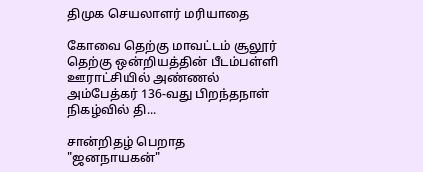திமுக செயலாளர் மரியாதை

கோவை தெற்கு மாவட்டம் சூலூர் தெற்கு ஒன்றியத்தின் பீடம்பள்ளி ஊராட்சியில் அண்ணல் அம்பேத்கர் 136-வது பிறந்தநாள் நிகழ்வில் தி...

சான்றிதழ் பெறாத "ஜனநாயகன்"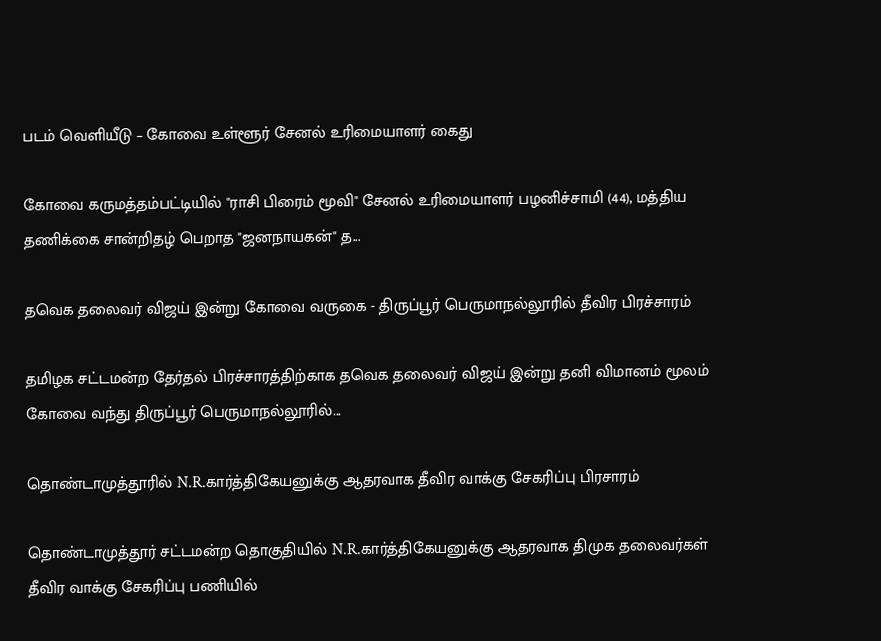படம் வெளியீடு – கோவை உள்ளூர் சேனல் உரிமையாளர் கைது

கோவை கருமத்தம்பட்டியில் "ராசி பிரைம் மூவி" சேனல் உரிமையாளர் பழனிச்சாமி (44), மத்திய தணிக்கை சான்றிதழ் பெறாத "ஜனநாயகன்" த...

தவெக தலைவர் விஜய் இன்று கோவை வருகை - திருப்பூர் பெருமாநல்லூரில் தீவிர பிரச்சாரம்

தமிழக சட்டமன்ற தேர்தல் பிரச்சாரத்திற்காக தவெக தலைவர் விஜய் இன்று தனி விமானம் மூலம் கோவை வந்து திருப்பூர் பெருமாநல்லூரில்...

தொண்டாமுத்தூரில் N.R.கார்த்திகேயனுக்கு ஆதரவாக தீவிர வாக்கு சேகரிப்பு பிரசாரம்

தொண்டாமுத்தூர் சட்டமன்ற தொகுதியில் N.R.கார்த்திகேயனுக்கு ஆதரவாக திமுக தலைவர்கள் தீவிர வாக்கு சேகரிப்பு பணியில்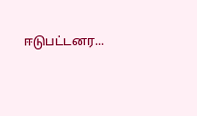ஈடுபட்டனர...